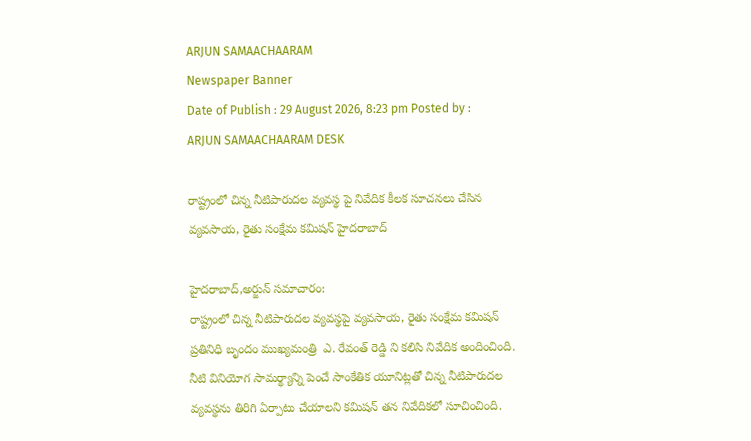ARJUN SAMAACHAARAM
Newspaper Banner
Date of Publish : 29 August 2026, 8:23 pm Posted by : ARJUN SAMAACHAARAM DESK

రాష్ట్రంలో చిన్న నీటిపారుదల వ్యవస్థ పై నివేదిక కీలక సూచనలు చేసిన వ్యవసాయ, రైతు సంక్షేమ కమిషన్ హైదరాబాద్

హైదరాబాద్,అర్జున్ సమాచారం:
రాష్ట్రంలో చిన్న నీటిపారుదల వ్యవస్థపై వ్యవసాయ, రైతు సంక్షేమ కమిషన్ ప్రతినిధి బృందం ముఖ్యమంత్రి  ఎ. రేవంత్ రెడ్డి ని కలిసి నివేదిక అందించింది. నీటి వినియోగ సామర్థ్యాన్ని పెంచే సాంకేతిక యూనిట్లతో చిన్న నీటిపారుదల వ్యవస్థను తిరిగి ఏర్పాటు చేయాలని కమిషన్ తన నివేదికలో సూచించింది.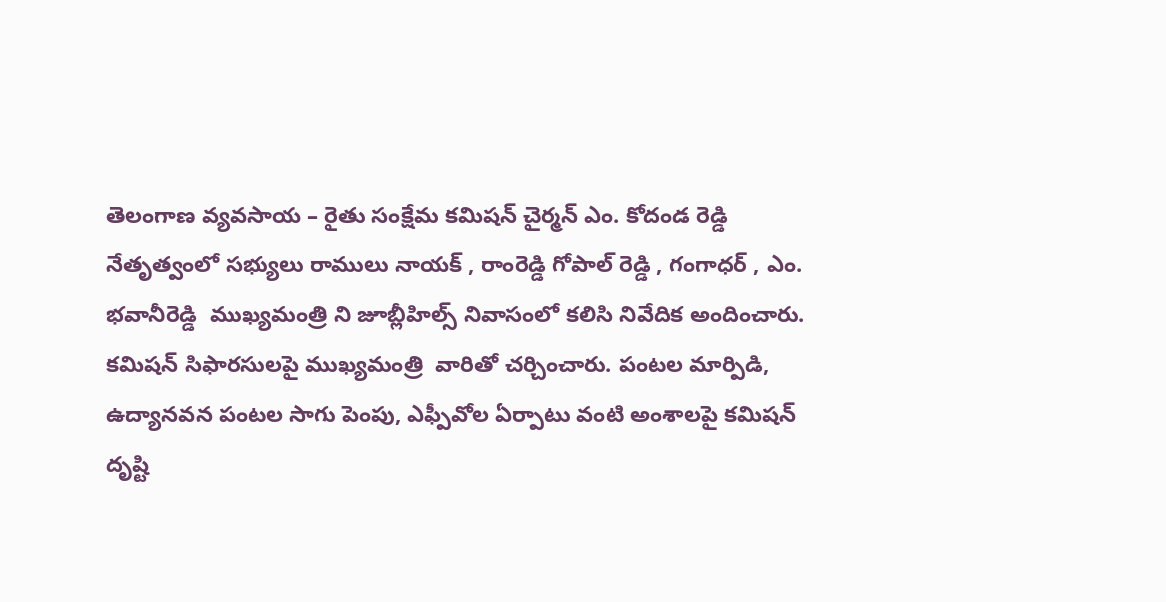తెలంగాణ వ్యవసాయ – రైతు సంక్షేమ కమిషన్ చైర్మన్ ఎం. కోదండ రెడ్డి  నేతృత్వంలో సభ్యులు రాములు నాయక్ , రాంరెడ్డి గోపాల్ రెడ్డి , గంగాధర్ , ఎం. భవానీరెడ్డి  ముఖ్యమంత్రి ని జూబ్లీహిల్స్ నివాసంలో కలిసి నివేదిక అందించారు.
కమిషన్ సిఫారసులపై ముఖ్యమంత్రి  వారితో చర్చించారు. పంటల మార్పిడి, ఉద్యానవన పంటల సాగు పెంపు, ఎఫ్పీవోల ఏర్పాటు వంటి అంశాలపై కమిషన్ దృష్టి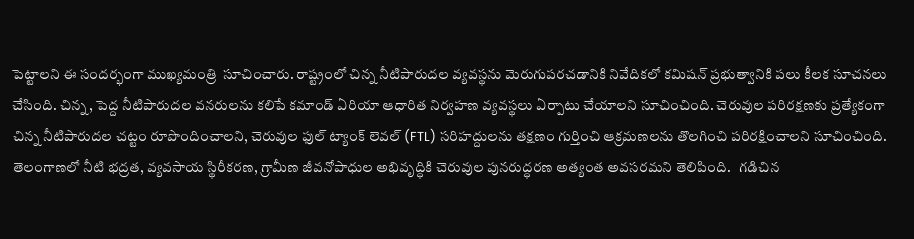పెట్టాలని ఈ సందర్భంగా ముఖ్యమంత్రి  సూచించారు. రాష్ట్రంలో చిన్న నీటిపారుదల వ్యవస్థను మెరుగుపరచడానికి నివేదికలో కమిషన్ ప్రభుత్వానికి పలు కీలక సూచనలు చేసింది. చిన్న, పెద్ద నీటిపారుదల వనరులను కలిపే కమాండ్ ఏరియా ఆధారిత నిర్వహణ వ్యవస్థలు ఏర్పాటు చేయాలని సూచించింది. చెరువుల పరిరక్షణకు ప్రత్యేకంగా చిన్న నీటిపారుదల చట్టం రూపొందించాలని, చెరువుల ఫుల్ ట్యాంక్ లెవల్ (FTL) సరిహద్దులను తక్షణం గుర్తించి ఆక్రమణలను తొలగించి పరిరక్షించాలని సూచించింది.
తెలంగాణలో నీటి భద్రత, వ్యవసాయ స్థిరీకరణ, గ్రామీణ జీవనోపాధుల అభివృద్ధికి చెరువుల పునరుద్ధరణ అత్యంత అవసరమని తెలిపింది.   గడిచిన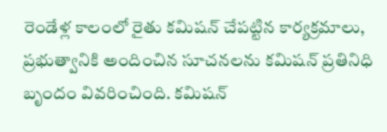రెండేళ్ల కాలంలో రైతు కమిషన్ చేపట్టిన కార్యక్రమాలు, ప్రభుత్వానికి అందించిన సూచనలను కమిషన్ ప్రతినిధి బృందం వివరించింది. కమిషన్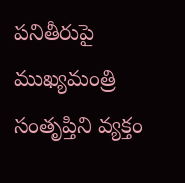పనితీరుపై ముఖ్యమంత్రి   సంతృప్తిని వ్యక్తం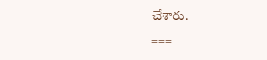చేశారు.
===